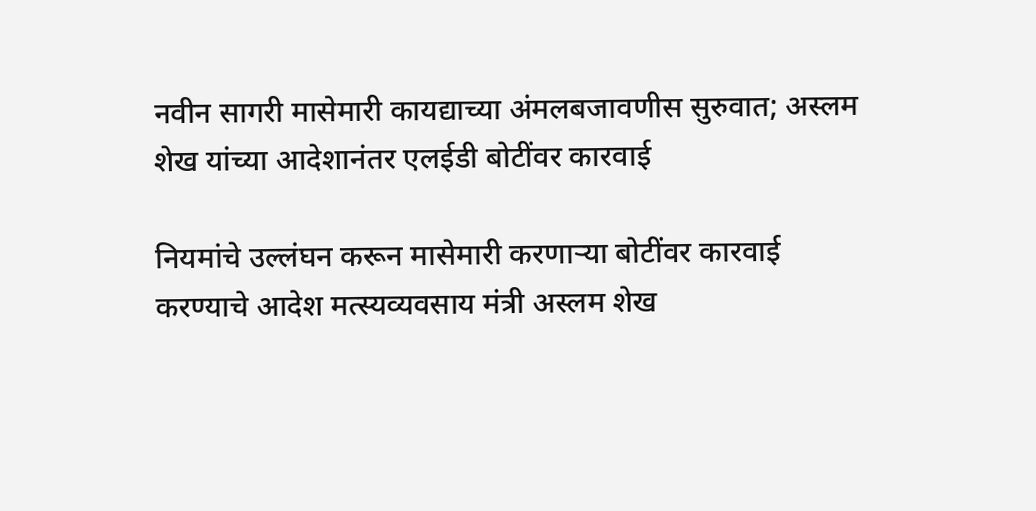नवीन सागरी मासेमारी कायद्याच्या अंमलबजावणीस सुरुवात; अस्लम शेख यांच्या आदेशानंतर एलईडी बोटींवर कारवाई

नियमांचे उल्लंघन करून मासेमारी करणाऱ्या बोटींवर कारवाई करण्याचे आदेश मत्स्यव्यवसाय मंत्री अस्लम शेख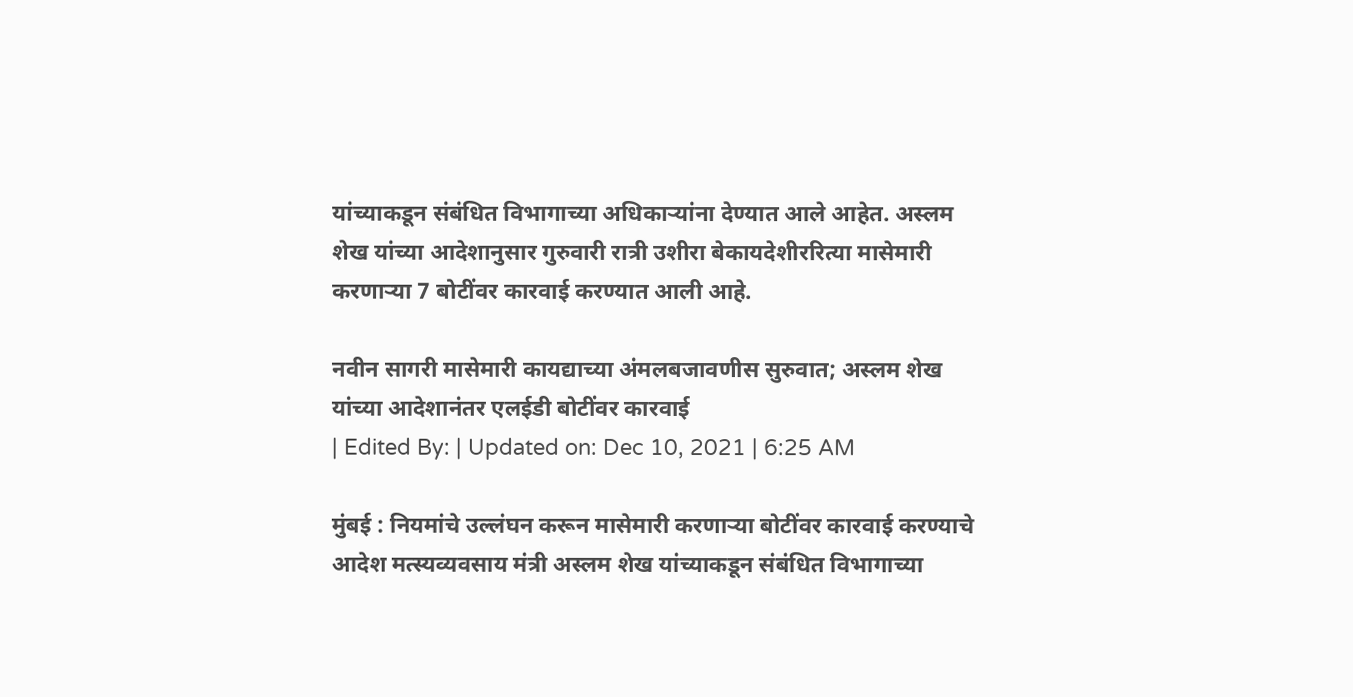यांच्याकडून संबंधित विभागाच्या अधिकाऱ्यांना देण्यात आले आहेत. अस्लम शेख यांच्या आदेशानुसार गुरुवारी रात्री उशीरा बेकायदेशीररित्या मासेमारी करणाऱ्या 7 बोटींवर कारवाई करण्यात आली आहे.

नवीन सागरी मासेमारी कायद्याच्या अंमलबजावणीस सुरुवात; अस्लम शेख यांच्या आदेशानंतर एलईडी बोटींवर कारवाई
| Edited By: | Updated on: Dec 10, 2021 | 6:25 AM

मुंबई : नियमांचे उल्लंघन करून मासेमारी करणाऱ्या बोटींवर कारवाई करण्याचे आदेश मत्स्यव्यवसाय मंत्री अस्लम शेख यांच्याकडून संबंधित विभागाच्या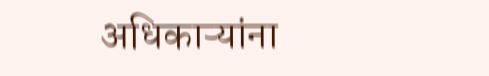अधिकाऱ्यांना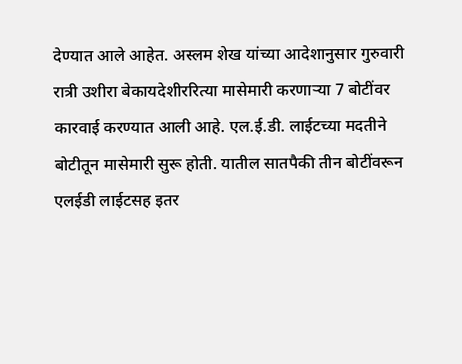देण्यात आले आहेत. अस्लम शेख यांच्या आदेशानुसार गुरुवारी रात्री उशीरा बेकायदेशीररित्या मासेमारी करणाऱ्या 7 बोटींवर कारवाई करण्यात आली आहे. एल.ई.डी. लाईटच्या मदतीने बोटीतून मासेमारी सुरू होती. यातील सातपैकी तीन बोटींवरून  एलईडी लाईटसह इतर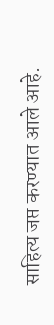साहित्य जप्त करण्यात आले आहे.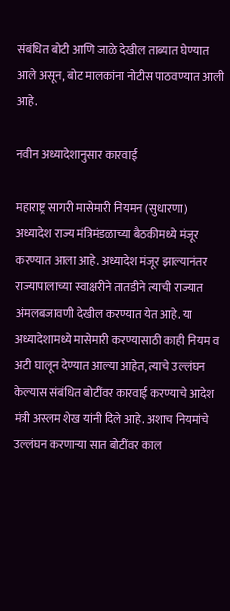संबंधित बोटी आणि जाळे देखील ताब्यात घेण्यात आले असून, बोट मालकांना नोटीस पाठवण्यात आली आहे.

नवीन अध्यादेशानुसार कारवाई

महाराष्ट्र सागरी मासेमारी नियमन (सुधारणा) अध्यादेश राज्य मंत्रिमंडळाच्या बैठकीमध्ये मंजूर करण्यात आला आहे. अध्यादेश मंजूर झाल्यानंतर राज्यापालाच्या स्वाक्षरीने तातडीने त्याची राज्यात अंमलबजावणी देखील करण्यात येत आहे. या अध्यादेशामध्ये मासेमारी करण्यासाठी काही नियम व अटी घालून देण्यात आल्या आहेत, त्याचे उल्लंघन केल्यास संबंधित बोटींवर कारवाई करण्याचे आदेश मंत्री अस्लम शेख यांनी दिले आहे. अशाच नियमांचे उल्लंघन करणाऱ्या सात बोटींवर काल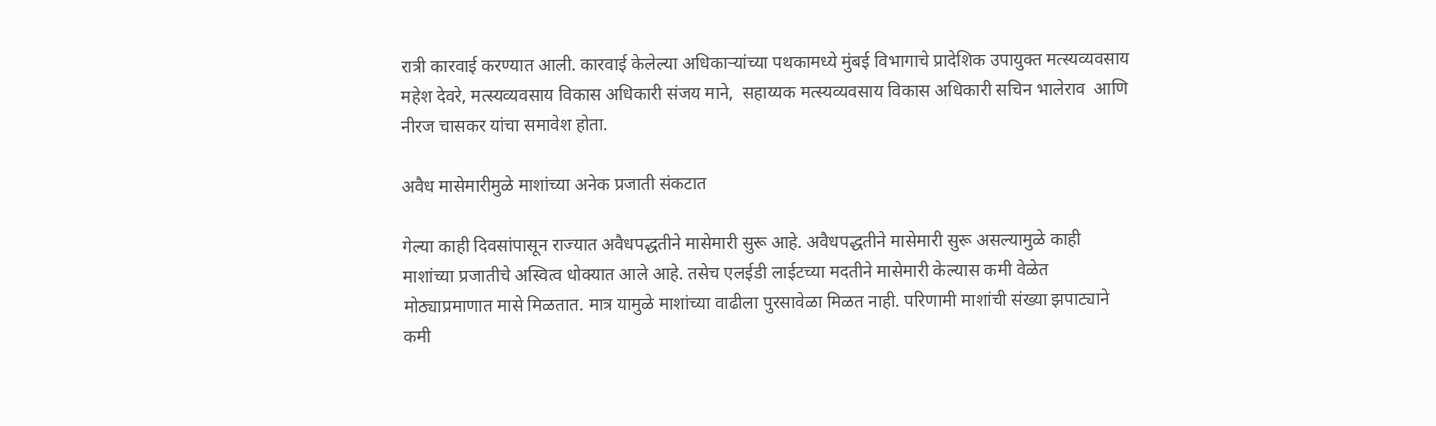रात्री कारवाई करण्यात आली. कारवाई केलेल्या अधिकाऱ्यांच्या पथकामध्ये मुंबई विभागाचे प्रादेशिक उपायुक्त मत्स्यव्यवसाय महेश देवरे, मत्स्यव्यवसाय विकास अधिकारी संजय माने,  सहाय्यक मत्स्यव्यवसाय विकास अधिकारी सचिन भालेराव  आणि नीरज चासकर यांचा समावेश होता.

अवैध मासेमारीमुळे माशांच्या अनेक प्रजाती संकटात

गेल्या काही दिवसांपासून राज्यात अवैधपद्धतीने मासेमारी सुरू आहे. अवैधपद्धतीने मासेमारी सुरू असल्यामुळे काही माशांच्या प्रजातीचे अस्वित्व धोक्यात आले आहे. तसेच एलईडी लाईटच्या मदतीने मासेमारी केल्यास कमी वेळेत मोठ्याप्रमाणात मासे मिळतात. मात्र यामुळे माशांच्या वाढीला पुरसावेळा मिळत नाही. परिणामी माशांची संख्या झपाट्याने कमी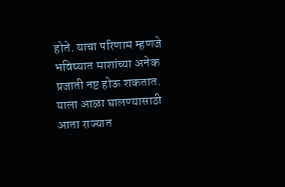होते. याचा परिणाम म्हणजे भविष्यात माशांच्या अनेक प्रजाती नष्ट होऊ शकतात. याला आळा घालण्यासाठी आता राज्यात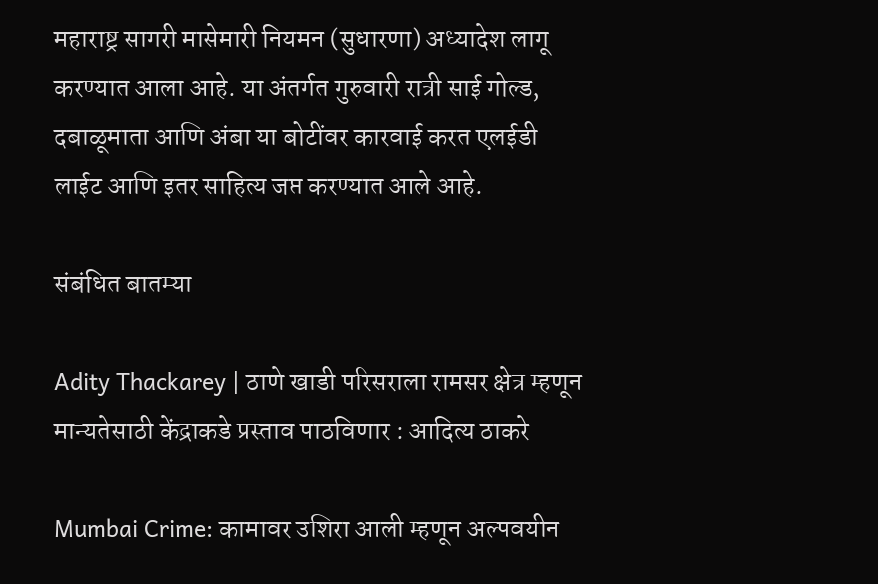महाराष्ट्र सागरी मासेमारी नियमन (सुधारणा) अध्यादेश लागू करण्यात आला आहे. या अंतर्गत गुरुवारी रात्री साई गोल्ड, दबाळूमाता आणि अंबा या बोटींवर कारवाई करत एलईडी लाईट आणि इतर साहित्य जप्त करण्यात आले आहे.

संबंधित बातम्या

Adity Thackarey | ठाणे खाडी परिसराला रामसर क्षेत्र म्हणून मान्यतेसाठी केंद्राकडे प्रस्ताव पाठविणार : आदित्य ठाकरे

Mumbai Crime: कामावर उशिरा आली म्हणून अल्पवयीन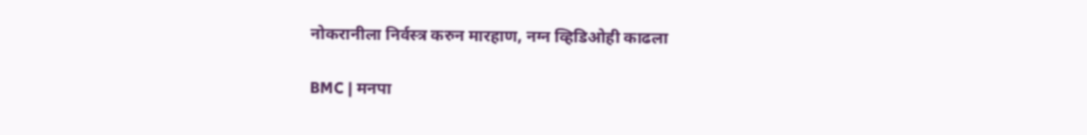नोकरानीला निर्वस्त्र करुन मारहाण, नग्न व्हिडिओही काढला

BMC | मनपा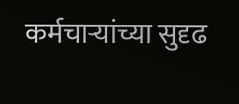कर्मचाऱ्यांच्या सुदृढ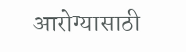आरोग्यासाठी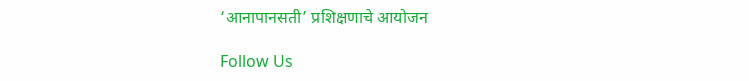‘आनापानसती’ प्रशिक्षणाचे आयोजन

Follow Us